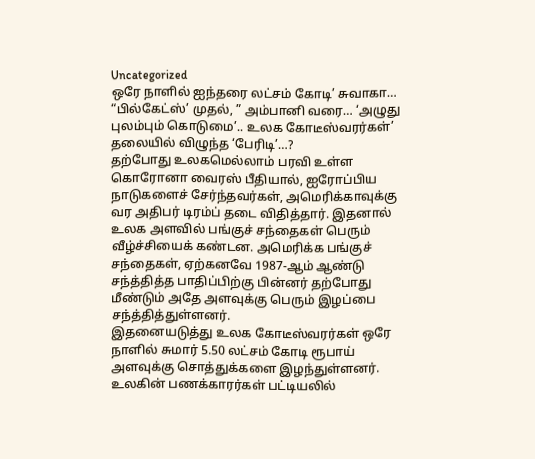Uncategorized
ஒரே நாளில் ஐந்தரை லட்சம் கோடி’ சுவாகா… “பில்கேட்ஸ்’ முதல், ” அம்பானி வரை… ‘அழுது புலம்பும் கொடுமை’.. உலக கோடீஸ்வரர்கள்’ தலையில் விழுந்த ‘பேரிடி’…?
தற்போது உலகமெல்லாம் பரவி உள்ள கொரோனா வைரஸ் பீதியால், ஐரோப்பிய நாடுகளைச் சேர்ந்தவர்கள், அமெரிக்காவுக்கு வர அதிபர் டிரம்ப் தடை விதித்தார். இதனால் உலக அளவில் பங்குச் சந்தைகள் பெரும் வீழ்ச்சியைக் கண்டன. அமெரிக்க பங்குச் சந்தைகள், ஏற்கனவே 1987-ஆம் ஆண்டு சந்த்தித்த பாதிப்பிற்கு பின்னர் தற்போது மீண்டும் அதே அளவுக்கு பெரும் இழப்பை சந்த்தித்துள்ளனர்.
இதனையடுத்து உலக கோடீஸ்வரர்கள் ஒரே நாளில் சுமார் 5.50 லட்சம் கோடி ரூபாய் அளவுக்கு சொத்துக்களை இழந்துள்ளனர். உலகின் பணக்காரர்கள் பட்டியலில்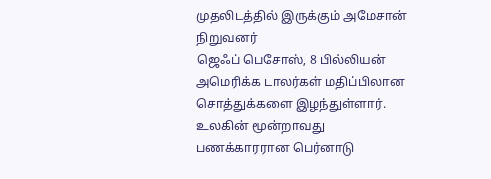முதலிடத்தில் இருக்கும் அமேசான் நிறுவனர்
ஜெஃப் பெசோஸ், 8 பில்லியன் அமெரிக்க டாலர்கள் மதிப்பிலான சொத்துக்களை இழந்துள்ளார்.
உலகின் மூன்றாவது பணக்காரரான பெர்னாடு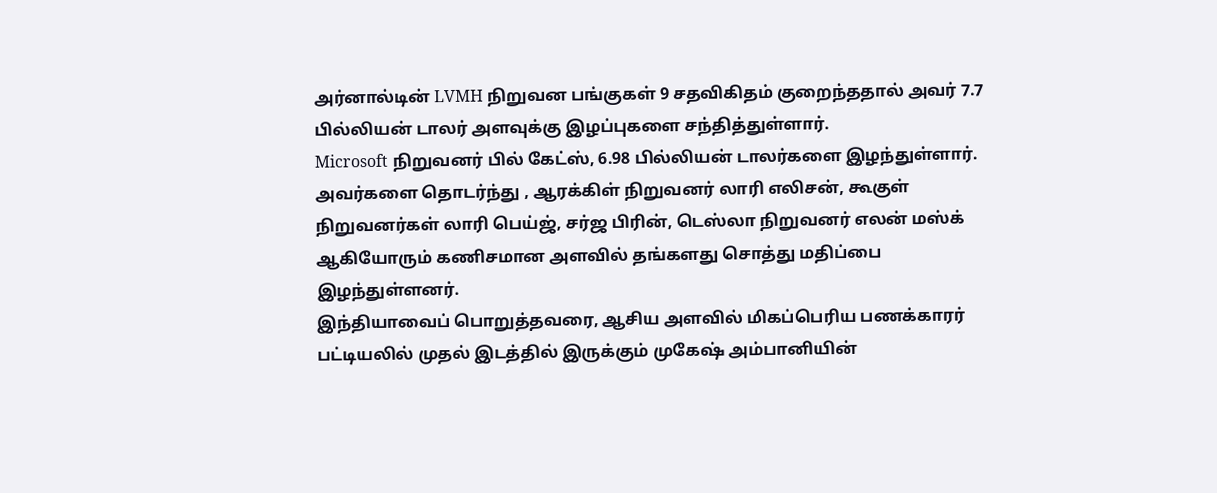அர்னால்டின் LVMH நிறுவன பங்குகள் 9 சதவிகிதம் குறைந்ததால் அவர் 7.7 பில்லியன் டாலர் அளவுக்கு இழப்புகளை சந்தித்துள்ளார்.
Microsoft நிறுவனர் பில் கேட்ஸ், 6.98 பில்லியன் டாலர்களை இழந்துள்ளார்.
அவர்களை தொடர்ந்து , ஆரக்கிள் நிறுவனர் லாரி எலிசன், கூகுள் நிறுவனர்கள் லாரி பெய்ஜ், சர்ஜ பிரின், டெஸ்லா நிறுவனர் எலன் மஸ்க் ஆகியோரும் கணிசமான அளவில் தங்களது சொத்து மதிப்பை இழந்துள்ளனர்.
இந்தியாவைப் பொறுத்தவரை, ஆசிய அளவில் மிகப்பெரிய பணக்காரர் பட்டியலில் முதல் இடத்தில் இருக்கும் முகேஷ் அம்பானியின்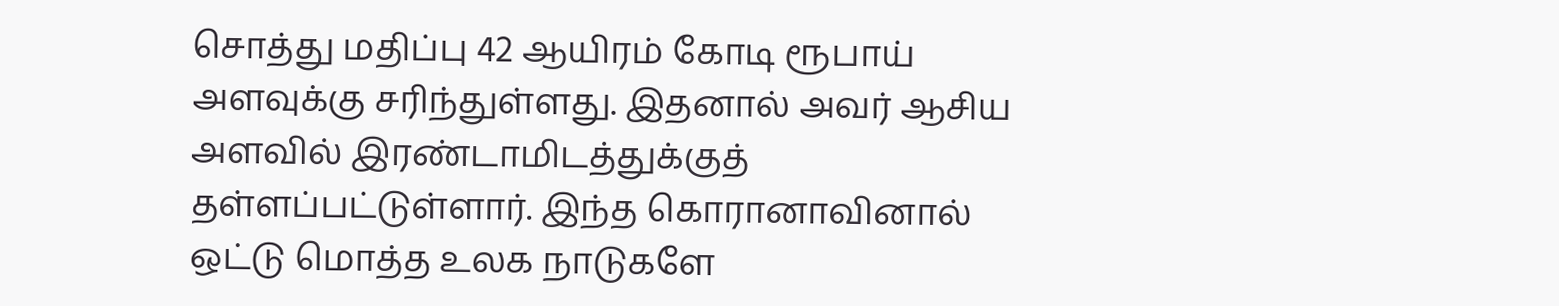சொத்து மதிப்பு 42 ஆயிரம் கோடி ரூபாய் அளவுக்கு சரிந்துள்ளது. இதனால் அவர் ஆசிய அளவில் இரண்டாமிடத்துக்குத் தள்ளப்பட்டுள்ளார். இந்த கொரானாவினால் ஒட்டு மொத்த உலக நாடுகளே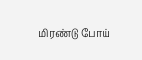மிரண்டு போய்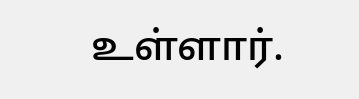உள்ளார்.